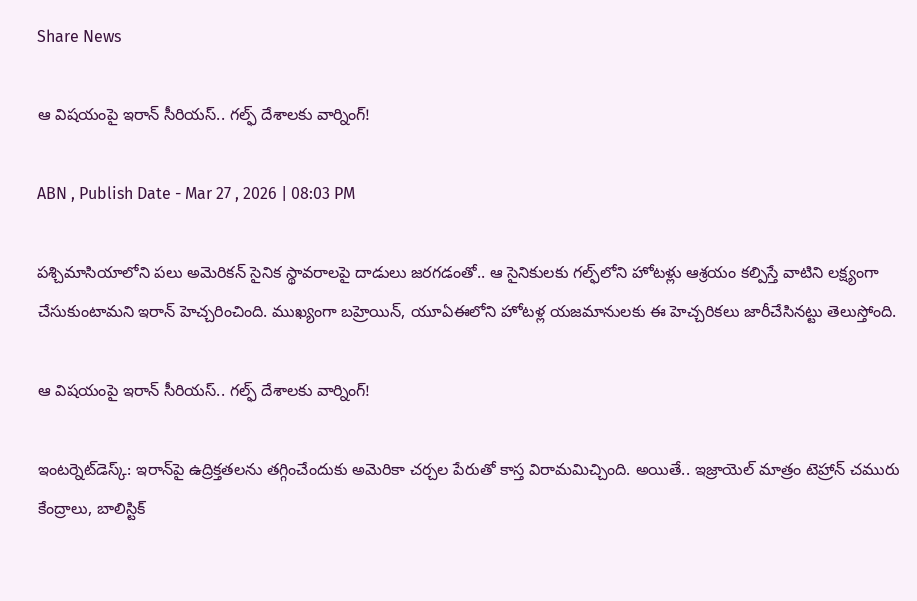Share News

ఆ విషయంపై ఇరాన్ సీరియస్.. గల్ఫ్ దేశాలకు వార్నింగ్!

ABN , Publish Date - Mar 27 , 2026 | 08:03 PM

పశ్చిమాసియాలోని పలు అమెరికన్ సైనిక స్థావరాలపై దాడులు జరగడంతో.. ఆ సైనికులకు గల్ఫ్‌లోని హోటళ్లు ఆశ్రయం కల్పిస్తే వాటిని లక్ష్యంగా చేసుకుంటామని ఇరాన్ హెచ్చరించింది. ముఖ్యంగా బహ్రెయిన్, యూఏఈలోని హోటళ్ల యజమానులకు ఈ హెచ్చరికలు జారీచేసినట్టు తెలుస్తోంది.

ఆ విషయంపై ఇరాన్ సీరియస్.. గల్ఫ్ దేశాలకు వార్నింగ్!

ఇంటర్నెట్‌డెస్క్‌: ఇరాన్‌పై ఉద్రిక్తతలను తగ్గించేందుకు అమెరికా చర్చల పేరుతో కాస్త విరామమిచ్చింది. అయితే.. ఇజ్రాయెల్ మాత్రం టెహ్రాన్ చమురు కేంద్రాలు, బాలిస్టిక్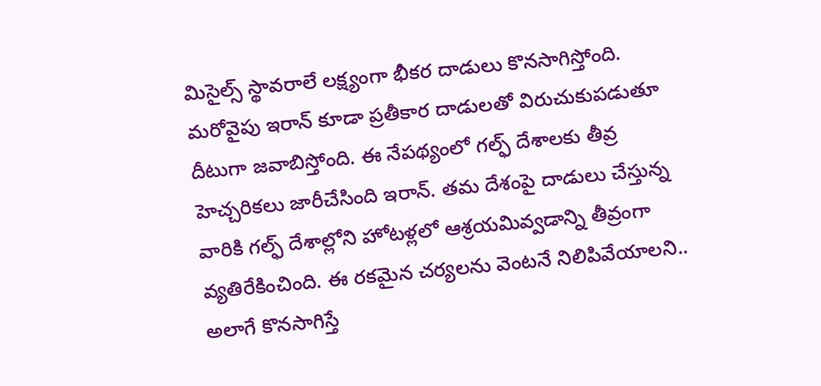మిసైల్స్ స్థావరాలే లక్ష్యంగా భీకర దాడులు కొనసాగిస్తోంది. మరోవైపు ఇరాన్ కూడా ప్రతీకార దాడులతో విరుచుకుపడుతూ దీటుగా జవాబిస్తోంది. ఈ నేపథ్యంలో గల్ఫ్ దేశాలకు తీవ్ర హెచ్చరికలు జారీచేసింది ఇరాన్. తమ దేశంపై దాడులు చేస్తున్న వారికి గల్ఫ్‌ దేశాల్లోని హోటళ్లలో ఆశ్రయమివ్వడాన్ని తీవ్రంగా వ్యతిరేకించింది. ఈ రకమైన చర్యలను వెంటనే నిలిపివేయాలని.. అలాగే కొనసాగిస్తే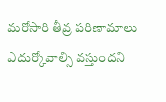మరోసారి తీవ్ర పరిణామాలు ఎదుర్కోవాల్సి వస్తుందని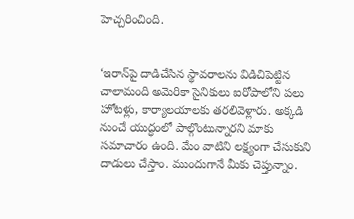హెచ్చరించింది.


‘ఇరాన్‌పై దాడిచేసిన స్థావరాలను విడిచిపెట్టిన చాలామంది అమెరికా సైనికులు ఐరోపాలోని పలు హోటళ్లు, కార్యాలయాలకు తరలివెళ్లారు. అక్కడి నుంచే యుద్ధంలో పాల్గొంటున్నారని మాకు సమాచారం ఉంది. మేం వాటిని లక్ష్యంగా చేసుకుని దాడులు చేస్తాం. ముందుగానే మీకు చెప్తున్నాం.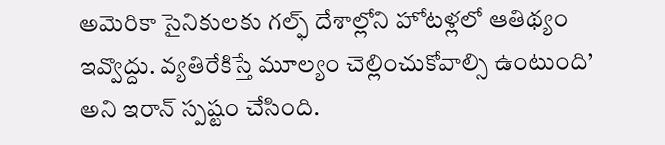అమెరికా సైనికులకు గల్ఫ్‌ దేశాల్లోని హోటళ్లలో ఆతిథ్యం ఇవ్వొద్దు. వ్యతిరేకిస్తే మూల్యం చెల్లించుకోవాల్సి ఉంటుంది’ అని ఇరాన్‌ స్పష్టం చేసింది.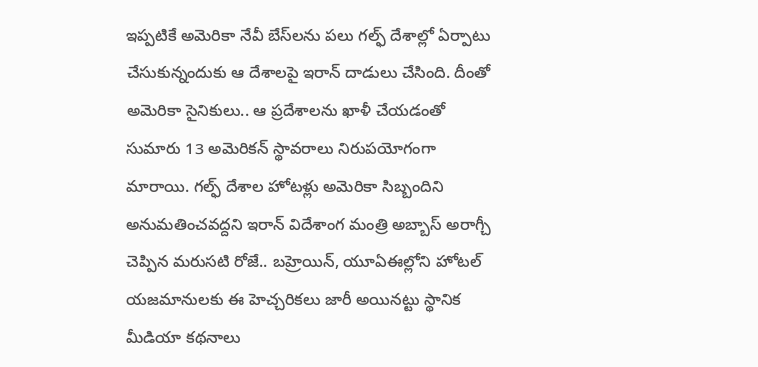ఇప్పటికే అమెరికా నేవీ బేస్‌లను పలు గల్ఫ్‌ దేశాల్లో ఏర్పాటు చేసుకున్నందుకు ఆ దేశాలపై ఇరాన్ దాడులు చేసింది. దీంతో అమెరికా సైనికులు.. ఆ ప్రదేశాలను ఖాళీ చేయడంతో సుమారు 13 అమెరికన్ స్థావరాలు నిరుపయోగంగా మారాయి. గల్ఫ్ దేశాల హోటళ్లు అమెరికా సిబ్బందిని అనుమతించవద్దని ఇరాన్ విదేశాంగ మంత్రి అబ్బాస్ అరాగ్చీ చెప్పిన మరుసటి రోజే.. బహ్రెయిన్, యూఏఈల్లోని హోటల్ యజమానులకు ఈ హెచ్చరికలు జారీ అయినట్టు స్థానిక మీడియా కథనాలు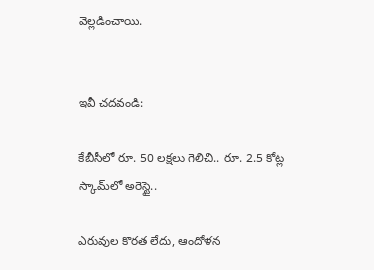వెల్లడించాయి.


ఇవీ చదవండి:

కేబీసీలో రూ. 50 లక్షలు గెలిచి.. రూ. 2.5 కోట్ల స్కామ్‌లో అరెస్టై..

ఎరువుల కొరత లేదు, ఆందోళన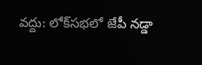వద్దు: లోక్‌సభలో జేపీ నడ్డా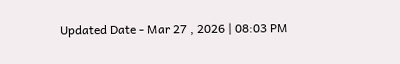Updated Date - Mar 27 , 2026 | 08:03 PM